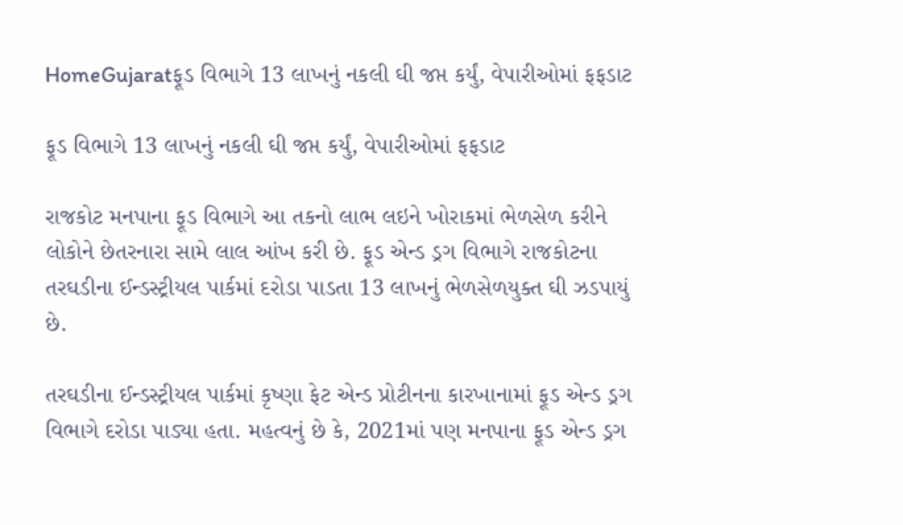HomeGujaratફૂડ વિભાગે 13 લાખનું નકલી ઘી જપ્ત કર્યું, વેપારીઓમાં ફફડાટ

ફૂડ વિભાગે 13 લાખનું નકલી ઘી જપ્ત કર્યું, વેપારીઓમાં ફફડાટ

રાજકોટ મનપાના ફૂડ વિભાગે આ તકનો લાભ લઇને ખોરાકમાં ભેળસેળ કરીને લોકોને છેતરનારા સામે લાલ આંખ કરી છે. ફૂડ એન્ડ ડ્રગ વિભાગે રાજકોટના તરઘડીના ઈન્ડસ્ટ્રીયલ પાર્કમાં દરોડા પાડતા 13 લાખનું ભેળસેળયુક્ત ઘી ઝડપાયું છે.

તરઘડીના ઈન્ડસ્ટ્રીયલ પાર્કમાં કૃષ્ણા ફેટ એન્ડ પ્રોટીનના કારખાનામાં ફૂડ એન્ડ ડ્રગ વિભાગે દરોડા પાડ્યા હતા. મહત્વનું છે કે, 2021માં પણ મનપાના ફૂડ એન્ડ ડ્રગ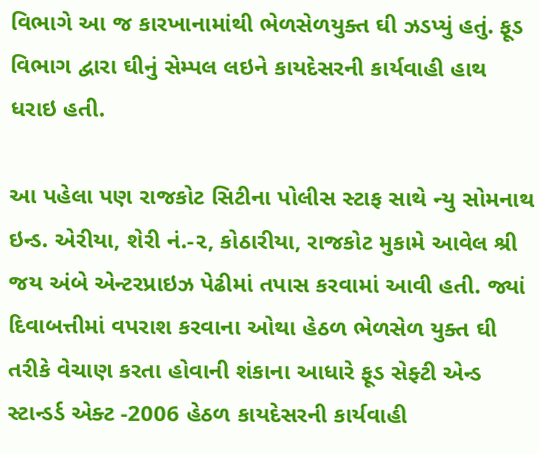વિભાગે આ જ કારખાનામાંથી ભેળસેળયુક્ત ઘી ઝડપ્યું હતું. ફૂડ વિભાગ દ્વારા ઘીનું સેમ્પલ લઇને કાયદેસરની કાર્યવાહી હાથ ધરાઇ હતી.

આ પહેલા પણ રાજકોટ સિટીના પોલીસ સ્ટાફ સાથે ન્યુ સોમનાથ ઇન્ડ. એરીયા, શેરી નં.-૨, કોઠારીયા, રાજકોટ મુકામે આવેલ શ્રી જય અંબે એન્ટરપ્રાઇઝ પેઢીમાં તપાસ કરવામાં આવી હતી. જ્યાં દિવાબત્તીમાં વપરાશ કરવાના ઓથા હેઠળ ભેળસેળ યુક્ત ઘી તરીકે વેચાણ કરતા હોવાની શંકાના આધારે ફૂડ સેફ્ટી એન્ડ સ્ટાન્ડર્ડ એક્ટ -2006 હેઠળ કાયદેસરની કાર્યવાહી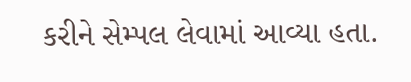કરીને સેમ્પલ લેવામાં આવ્યા હતા.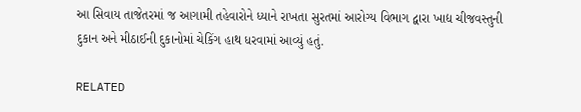આ સિવાય તાજેતરમાં જ આગામી તહેવારોને ધ્યાને રાખતા સુરતમાં આરોગ્ય વિભાગ દ્વારા ખાદ્ય ચીજવસ્તુની દુકાન અને મીઠાઈની દુકાનોમાં ચેકિંગ હાથ ધરવામાં આવ્યું હતું.

RELATED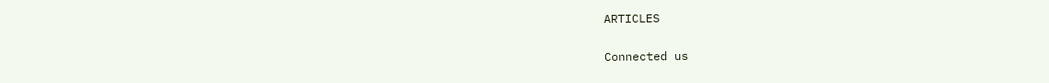ARTICLES

Connected us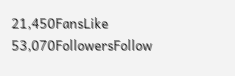21,450FansLike
53,070FollowersFollow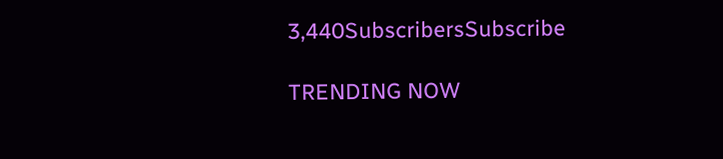3,440SubscribersSubscribe

TRENDING NOW